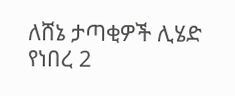ለሸኔ ታጣቂዎች ሊሄድ የነበረ 2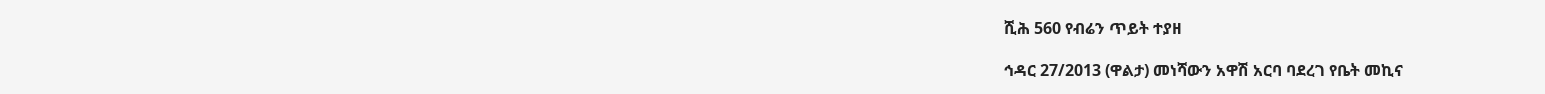ሺሕ 560 የብሬን ጥይት ተያዘ

ኅዳር 27/2013 (ዋልታ) መነሻውን አዋሽ አርባ ባደረገ የቤት መኪና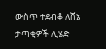ውስጥ ተደብቆ ለሸኔ ታጣቂዎች ሊሄድ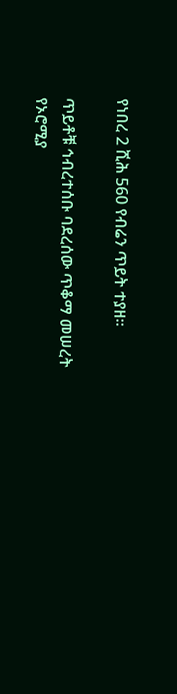የነበረ 2 ሺሕ 560 የብሬን ጥይት ተያዘ።

ጥይቶቹ ኅብረተሰቡ ባደረሰው ጥቆማ መሠረት የኦሮሚያ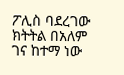ፖሊስ ባደረገው ክትትል በአለም ገና ከተማ ነው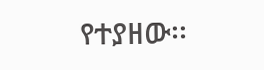የተያዘው፡፡